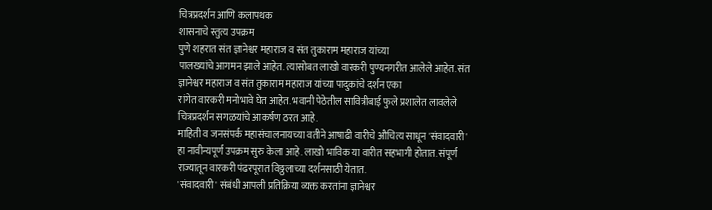चित्रप्रदर्शन आणि कलापथक
शासनाचे स्तुत्य उपक्रम
पुणे शहरात संत ज्ञानेश्वर महाराज व संत तुकाराम महाराज यांच्या
पालख्यांचे आगमन झाले आहेत. त्यासोबत लाखो वारकरी पुण्यनगरीत आलेले आहेत. संत
ज्ञानेश्वर महाराज व संत तुकाराम महाराज यांच्या पादुकांचे दर्शन एका
रांगेत वारकरी मनोभावे घेत आहेत. भवानी पेठेतील सावित्रीबाई फुले प्रशालेत लावलेले
चित्रप्रदर्शन सगळयांचे आकर्षण ठरत आहे.
माहिती व जनसंपर्क महासंचालनायच्या वतीने आषाढी वारीचे औचित्य साधून 'संवादवारी'
हा नावीन्यपूर्ण उपक्रम सुरु केला आहे. लाखो भाविक या वारीत सहभागी होतात. संपूर्ण
राज्यातून वारकरी पंढरपूरात विठ्ठलाच्या दर्शनसाठी येतात.
'संवादवारी' संबंधी आपली प्रतिक्रिया व्यक्त करतांना ज्ञानेश्वर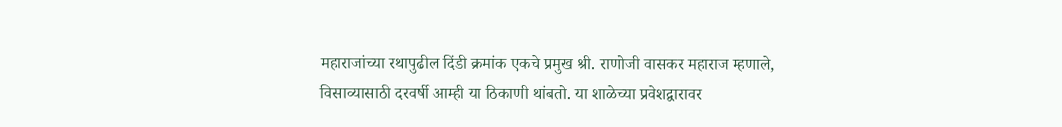महाराजांच्या रथापुढील दिंडी क्रमांक एकचे प्रमुख श्री. राणोजी वासकर महाराज म्हणाले,
विसाव्यासाठी दरवर्षी आम्ही या ठिकाणी थांबतो. या शाळेच्या प्रवेशद्वारावर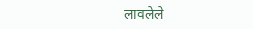लावलेले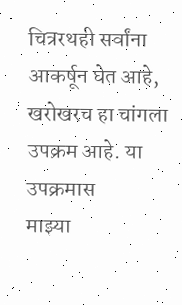चित्ररथही सर्वांना आकर्षून घेत आहे, खरोखरच हा चांगला उपक्रम आहे. या उपक्रमास
माझ्या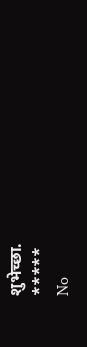शुभेच्छा.
*****
No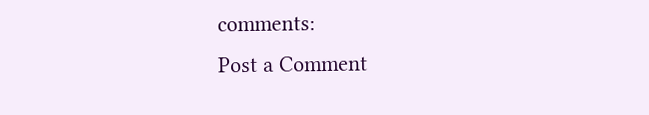comments:
Post a Comment